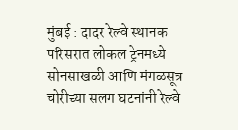मुंबई : दादर रेल्वे स्थानक परिसरात लोकल ट्रेनमध्ये सोनसाखळी आणि मंगळसूत्र चोरीच्या सलग घटनांनी रेल्वे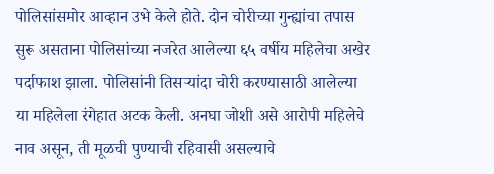पोलिसांसमोर आव्हान उभे केले होते. दोन चोरीच्या गुन्ह्यांचा तपास सुरू असताना पोलिसांच्या नजरेत आलेल्या ६५ वर्षीय महिलेचा अखेर पर्दाफाश झाला. पोलिसांनी तिसऱ्यांदा चोरी करण्यासाठी आलेल्या या महिलेला रंगेहात अटक केली. अनघा जोशी असे आरोपी महिलेचे नाव असून, ती मूळची पुण्याची रहिवासी असल्याचे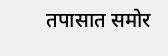तपासात समोर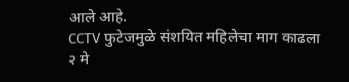आले आहे.
CCTV फुटेजमुळे संशयित महिलेचा माग काढला
२ मे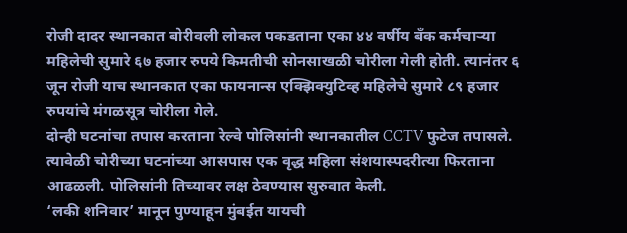रोजी दादर स्थानकात बोरीवली लोकल पकडताना एका ४४ वर्षीय बँक कर्मचाऱ्या महिलेची सुमारे ६७ हजार रुपये किमतीची सोनसाखळी चोरीला गेली होती. त्यानंतर ६ जून रोजी याच स्थानकात एका फायनान्स एक्झिक्युटिव्ह महिलेचे सुमारे ८९ हजार रुपयांचे मंगळसूत्र चोरीला गेले.
दोन्ही घटनांचा तपास करताना रेल्वे पोलिसांनी स्थानकातील CCTV फुटेज तपासले. त्यावेळी चोरीच्या घटनांच्या आसपास एक वृद्ध महिला संशयास्पदरीत्या फिरताना आढळली. पोलिसांनी तिच्यावर लक्ष ठेवण्यास सुरुवात केली.
‘लकी शनिवार’ मानून पुण्याहून मुंबईत यायची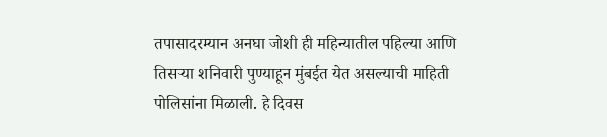तपासादरम्यान अनघा जोशी ही महिन्यातील पहिल्या आणि तिसऱ्या शनिवारी पुण्याहून मुंबईत येत असल्याची माहिती पोलिसांना मिळाली. हे दिवस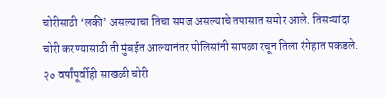चोरीसाठी ‘लकी’ असल्याचा तिचा समज असल्याचे तपासात समोर आले. तिसऱ्यांदा चोरी करण्यासाठी ती मुंबईत आल्यानंतर पोलिसांनी सापळा रचून तिला रंगेहात पकडले.
२० वर्षांपूर्वीही साखळी चोरी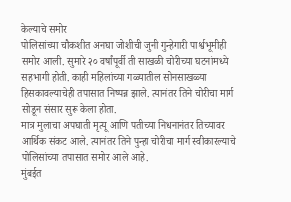केल्याचे समोर
पोलिसांच्या चौकशीत अनघा जोशीची जुनी गुन्हेगारी पार्श्वभूमीही समोर आली. सुमारे २० वर्षांपूर्वी ती साखळी चोरीच्या घटनांमध्ये सहभागी होती. काही महिलांच्या गळ्यातील सोनसाखळ्या हिसकावल्याचेही तपासात निष्पन्न झाले. त्यानंतर तिने चोरीचा मार्ग सोडून संसार सुरू केला होता.
मात्र मुलाचा अपघाती मृत्यू आणि पतीच्या निधनानंतर तिच्यावर आर्थिक संकट आले. त्यानंतर तिने पुन्हा चोरीचा मार्ग स्वीकारल्याचे पोलिसांच्या तपासात समोर आले आहे.
मुंबईत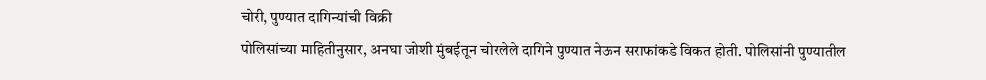चोरी, पुण्यात दागिन्यांची विक्री
पोलिसांच्या माहितीनुसार, अनघा जोशी मुंबईतून चोरलेले दागिने पुण्यात नेऊन सराफांकडे विकत होती. पोलिसांनी पुण्यातील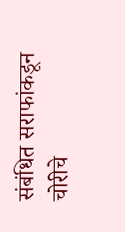संबंधित सराफांकडून चोरीचे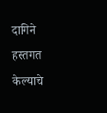दागिने हस्तगत केल्याचे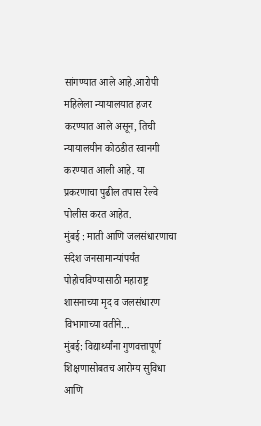सांगण्यात आले आहे.आरोपी महिलेला न्यायालयात हजर करण्यात आले असून, तिची न्यायालयीन कोठडीत रवानगी करण्यात आली आहे. या प्रकरणाचा पुढील तपास रेल्वे पोलीस करत आहेत.
मुंबई : माती आणि जलसंधारणाचा संदेश जनसामान्यांपर्यंत पोहोचविण्यासाठी महाराष्ट्र शासनाच्या मृद व जलसंधारण विभागाच्या वतीने…
मुंबई: विद्यार्थ्यांना गुणवत्तापूर्ण शिक्षणासोबतच आरोग्य सुविधा आणि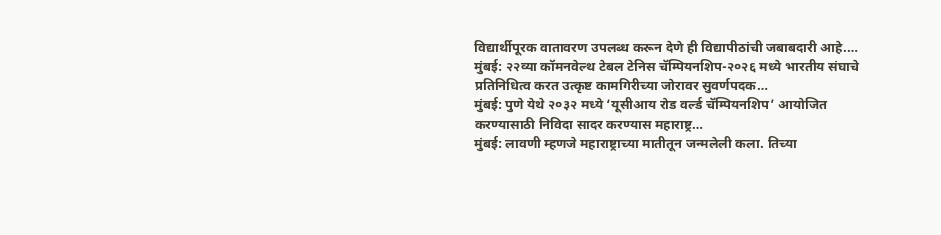विद्यार्थीपूरक वातावरण उपलब्ध करून देणे ही विद्यापीठांची जबाबदारी आहे.…
मुंबई: २२व्या कॉमनवेल्थ टेबल टेनिस चॅम्पियनशिप-२०२६ मध्ये भारतीय संघाचे प्रतिनिधित्व करत उत्कृष्ट कामगिरीच्या जोरावर सुवर्णपदक…
मुंबई: पुणे येथे २०३२ मध्ये ‘यूसीआय रोड वर्ल्ड चॅम्पियनशिप’ आयोजित करण्यासाठी निविदा सादर करण्यास महाराष्ट्र…
मुंबई: लावणी म्हणजे महाराष्ट्राच्या मातीतून जन्मलेली कला. तिच्या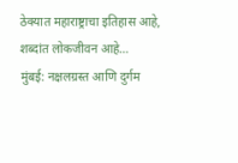ठेक्यात महाराष्ट्राचा इतिहास आहे, शब्दांत लोकजीवन आहे…
मुंबई: नक्षलग्रस्त आणि दुर्गम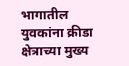भागातील युवकांना क्रीडा क्षेत्राच्या मुख्य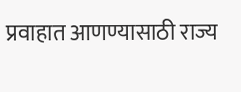प्रवाहात आणण्यासाठी राज्य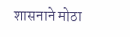शासनाने मोठा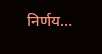निर्णय…